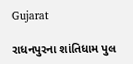Gujarat

રાધનપુરના શાંતિધામ પુલ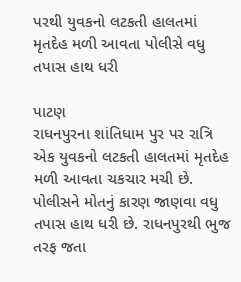પરથી યુવકનો લટકતી હાલતમાં મૃતદેહ મળી આવતા પોલીસે વધુ તપાસ હાથ ધરી

પાટણ
રાધનપુરના શાંતિધામ પુર પર રાત્રિ એક યુવકનો લટકતી હાલતમાં મૃતદેહ મળી આવતા ચકચાર મચી છે. પોલીસને મોતનું કારણ જાણવા વધુ તપાસ હાથ ધરી છે. રાધનપુરથી ભુજ તરફ જતા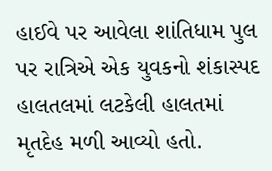હાઈવે પર આવેલા શાંતિધામ પુલ પર રાત્રિએ એક યુવકનો શંકાસ્પદ હાલતલમાં લટકેલી હાલતમાં મૃતદેહ મળી આવ્યો હતો.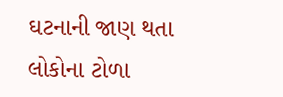ઘટનાની જાણ થતા લોકોના ટોળા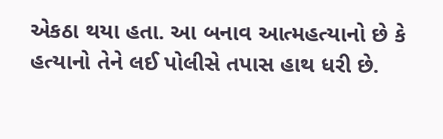એકઠા થયા હતા. આ બનાવ આત્મહત્યાનો છે કે હત્યાનો તેને લઈ પોલીસે તપાસ હાથ ધરી છે.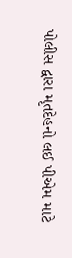પોલીસ દ્વારા મૃતદેહનો લઈ પીએમ માટે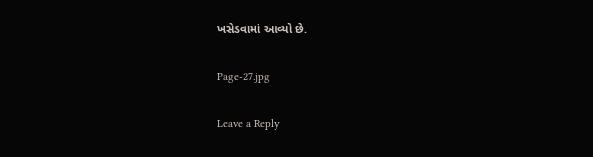ખસેડવામાં આવ્યો છે.

Page-27.jpg

Leave a Reply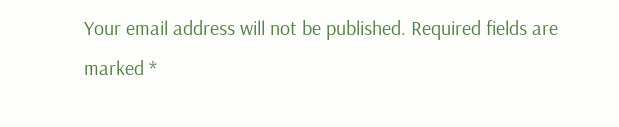Your email address will not be published. Required fields are marked *